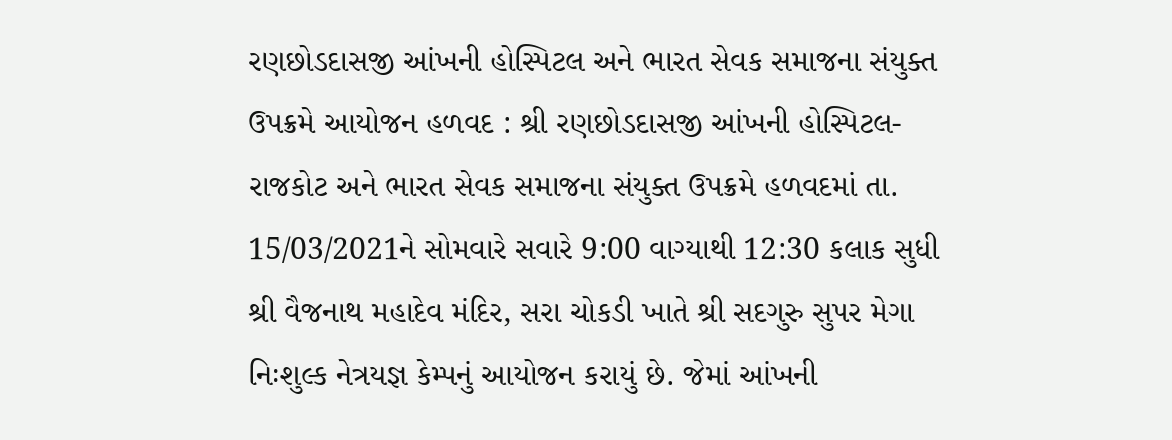રણછોડદાસજી આંખની હોસ્પિટલ અને ભારત સેવક સમાજના સંયુક્ત ઉપક્રમે આયોજન હળવદ : શ્રી રણછોડદાસજી આંખની હોસ્પિટલ-રાજકોટ અને ભારત સેવક સમાજના સંયુક્ત ઉપક્રમે હળવદમાં તા. 15/03/2021ને સોમવારે સવારે 9:00 વાગ્યાથી 12:30 કલાક સુધી શ્રી વૈજનાથ મહાદેવ મંદિર, સરા ચોકડી ખાતે શ્રી સદગુરુ સુપર મેગા નિઃશુલ્ક નેત્રયજ્ઞ કેમ્પનું આયોજન કરાયું છે. જેમાં આંખની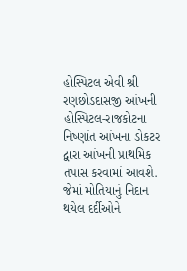હોસ્પિટલ એવી શ્રી રણછોડદાસજી આંખની હોસ્પિટલ-રાજકોટના નિષ્ણાંત આંખના ડોકટર દ્વારા આંખની પ્રાથમિક તપાસ કરવામાં આવશે. જેમાં મોતિયાનું નિદાન થયેલ દર્દીઓને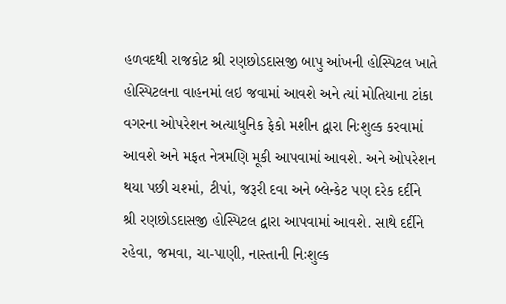હળવદથી રાજકોટ શ્રી રણછોડદાસજી બાપુ આંખની હોસ્પિટલ ખાતે હોસ્પિટલના વાહનમાં લઇ જવામાં આવશે અને ત્યાં મોતિયાના ટાંકા વગરના ઓપરેશન અત્યાધુનિક ફેકો મશીન દ્વારા નિઃશુલ્ક કરવામાં આવશે અને મફત નેત્રમણિ મૂકી આપવામાં આવશે. અને ઓપરેશન થયા પછી ચશ્માં, ટીપાં, જરૂરી દવા અને બ્લેન્કેટ પણ દરેક દર્દીને શ્રી રણછોડદાસજી હોસ્પિટલ દ્વારા આપવામાં આવશે. સાથે દર્દીને રહેવા, જમવા, ચા-પાણી, નાસ્તાની નિઃશુલ્ક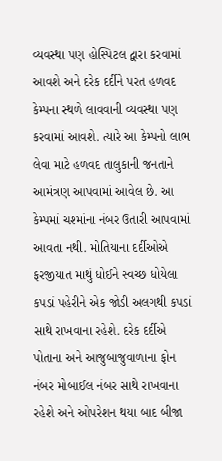વ્યવસ્થા પણ હોસ્પિટલ દ્વારા કરવામાં આવશે અને દરેક દર્દીને પરત હળવદ કેમ્પના સ્થળે લાવવાની વ્યવસ્થા પણ કરવામાં આવશે. ત્યારે આ કેમ્પનો લાભ લેવા માટે હળવદ તાલુકાની જનતાને આમંત્રણ આપવામાં આવેલ છે. આ કેમ્પમાં ચશ્માંના નંબર ઉતારી આપવામાં આવતા નથી. મોતિયાના દર્દીઓએ ફરજીયાત માથું ધોઈને સ્વચ્છ ધોયેલા કપડાં પહેરીને એક જોડી અલગથી કપડાં સાથે રાખવાના રહેશે. દરેક દર્દીએ પોતાના અને આજુબાજુવાળાના ફોન નંબર મોબાઈલ નંબર સાથે રાખવાના રહેશે અને ઓપરેશન થયા બાદ બીજા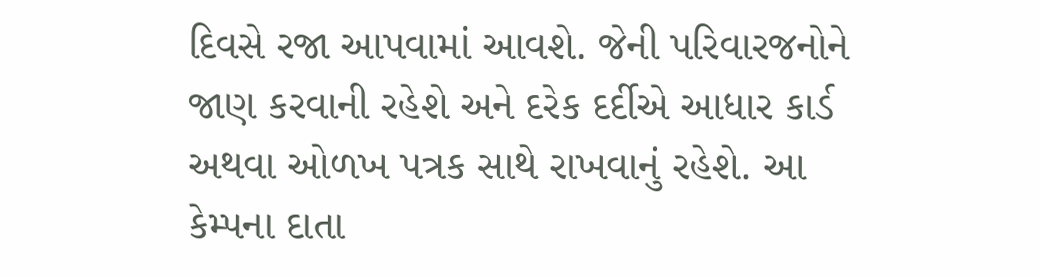દિવસે રજા આપવામાં આવશે. જેની પરિવારજનોને જાણ કરવાની રહેશે અને દરેક દર્દીએ આધાર કાર્ડ અથવા ઓળખ પત્રક સાથે રાખવાનું રહેશે. આ કેમ્પના દાતા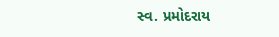સ્વ. પ્રમોદરાય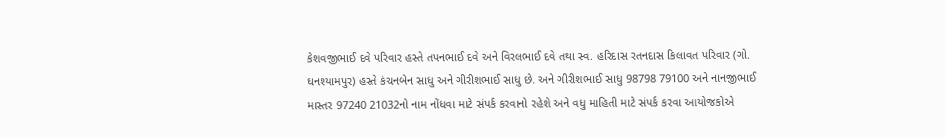કેશવજીભાઈ દવે પરિવાર હસ્તે તપનભાઈ દવે અને વિરલભાઈ દવે તથા સ્વ. હરિદાસ રતનદાસ કિલાવત પરિવાર (ગો. ઘનશ્યામપુર) હસ્તે કંચનબેન સાધુ અને ગીરીશભાઈ સાધુ છે. અને ગીરીશભાઈ સાધુ 98798 79100 અને નાનજીભાઈ માસ્તર 97240 21032નો નામ નોંધવા માટે સંપર્ક કરવાનો રહેશે અને વધુ માહિતી માટે સંપર્ક કરવા આયોજકોએ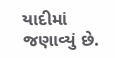યાદીમાં જણાવ્યું છે.